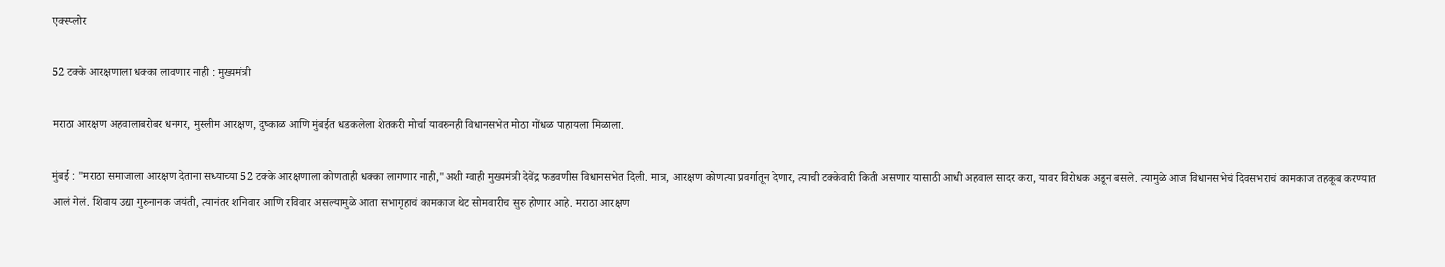एक्स्प्लोर

52 टक्के आरक्षणाला धक्का लावणार नाही : मुख्यमंत्री

मराठा आरक्षण अहवालाबरोबर धनगर, मुस्लीम आरक्षण, दुष्काळ आणि मुंबईत धडकलेला शेतकरी मोर्चा यावरुनही विधानसभेत मोठा गोंधळ पाहायला मिळाला.

मुंबई : "मराठा समाजाला आरक्षण देताना सध्याच्या 52 टक्के आरक्षणाला कोणताही धक्का लागणार नाही,"अशी ग्वाही मुख्यमंत्री देवेंद्र फडवणीस विधानसभेत दिली. मात्र, आरक्षण कोणत्या प्रवर्गातून देणार, त्याची टक्केवारी किती असणार यासाठी आधी अहवाल सादर करा, यावर विरोधक अडून बसले. त्यामुळे आज विधानसभेचं दिवसभराचं कामकाज तहकूब करण्यात आलं गेलं. शिवाय उद्या गुरुनानक जयंती, त्यानंतर शनिवार आणि रविवार असल्यामुळे आता सभागृहाचं कामकाज थेट सोमवारीच सुरु होणार आहे. मराठा आरक्षण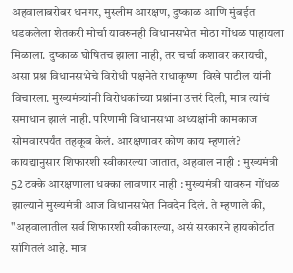अहवालाबरोबर धनगर, मुस्लीम आरक्षण, दुष्काळ आणि मुंबईत धडकलेला शेतकरी मोर्चा यावरुनही विधानसभेत मोठा गोंधळ पाहायला मिळाला. दुष्काळ घोषितच झाला नाही, तर चर्चा कशावर करायची, असा प्रश्न विधानसभेचे विरोधी पक्षनेते राधाकृष्ण  विखे पाटील यांनी विचारला. मुख्यमंत्र्यांनी विरोधकांच्या प्रश्नांना उत्तरं दिली, मात्र त्यांचं समाधान झालं नाही. परिणामी विधानसभा अध्यक्षांनी कामकाज सोमवारपर्यंत तहकूब केलं. आरक्षणावर कोण काय म्हणालं? कायद्यानुसार शिफारशी स्वीकारल्या जातात, अहवाल नाही : मुख्यमंत्री 52 टक्के आरक्षणाला धक्का लावणार नाही : मुख्यमंत्री यावरुन गोंधळ झाल्याने मुख्यमंत्री आज विधानसभेत निवदेन दिलं. ते म्हणाले की, "अहवालातील सर्व शिफारशी स्वीकारल्या, असं सरकारने हायकोर्टात सांगितलं आहे. मात्र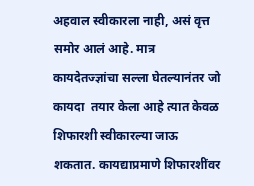अहवाल स्वीकारला नाही, असं वृत्त समोर आलं आहे. मात्र कायदेतज्ज्ञांचा सल्ला घेतल्यानंतर जो कायदा  तयार केला आहे त्यात केवळ शिफारशी स्वीकारल्या जाऊ शकतात. कायद्याप्रमाणे शिफारशींवर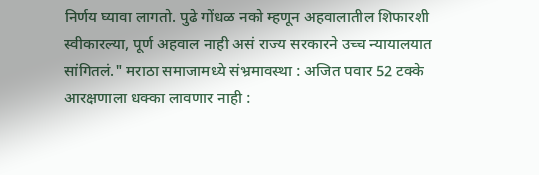निर्णय घ्यावा लागतो. पुढे गोंधळ नको म्हणून अहवालातील शिफारशी स्वीकारल्या, पूर्ण अहवाल नाही असं राज्य सरकारने उच्च न्यायालयात सांगितलं." मराठा समाजामध्ये संभ्रमावस्था : अजित पवार 52 टक्के आरक्षणाला धक्का लावणार नाही :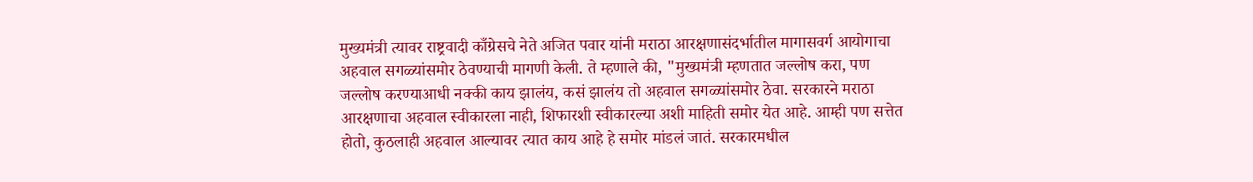मुख्यमंत्री त्यावर राष्ट्रवादी काँग्रेसचे नेते अजित पवार यांनी मराठा आरक्षणासंदर्भातील मागासवर्ग आयोगाचा अहवाल सगळ्यांसमोर ठेवण्याची मागणी केली. ते म्हणाले की, "मुख्यमंत्री म्हणतात जल्लोष करा, पण जल्लोष करण्याआधी नक्की काय झालंय, कसं झालंय तो अहवाल सगळ्यांसमोर ठेवा. सरकारने मराठा आरक्षणाचा अहवाल स्वीकारला नाही, शिफारशी स्वीकारल्या अशी माहिती समोर येत आहे. आम्ही पण सत्तेत होतो, कुठलाही अहवाल आल्यावर त्यात काय आहे हे समोर मांडलं जातं. सरकारमधील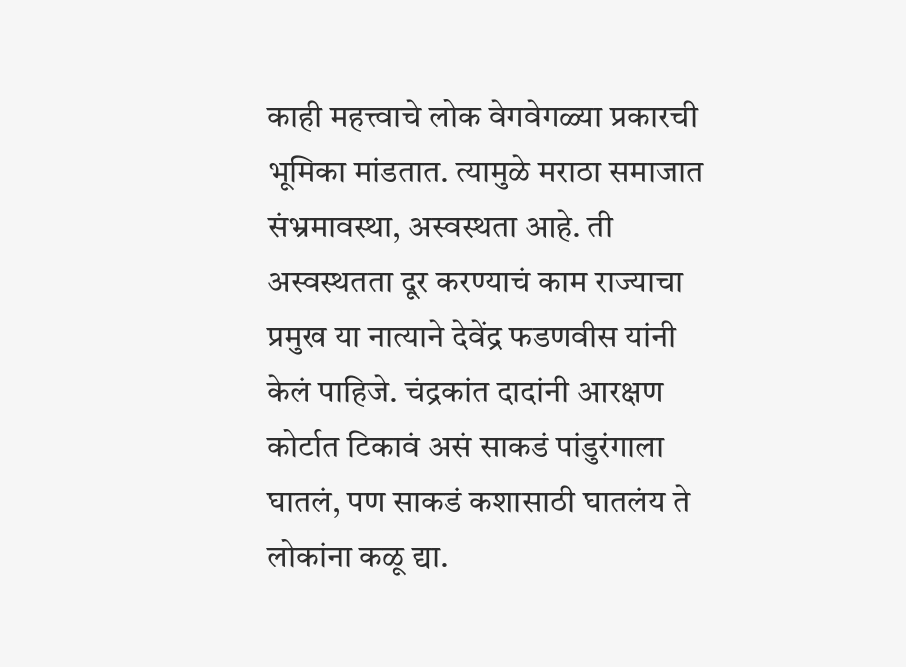काही महत्त्वाचे लोक वेगवेगळ्या प्रकारची भूमिका मांडतात. त्यामुळे मराठा समाजात संभ्रमावस्था, अस्वस्थता आहे. ती अस्वस्थतता दूर करण्याचं काम राज्याचा प्रमुख या नात्याने देवेंद्र फडणवीस यांनी केलं पाहिजे. चंद्रकांत दादांनी आरक्षण कोर्टात टिकावं असं साकडं पांडुरंगाला घातलं, पण साकडं कशासाठी घातलंय ते लोकांना कळू द्या.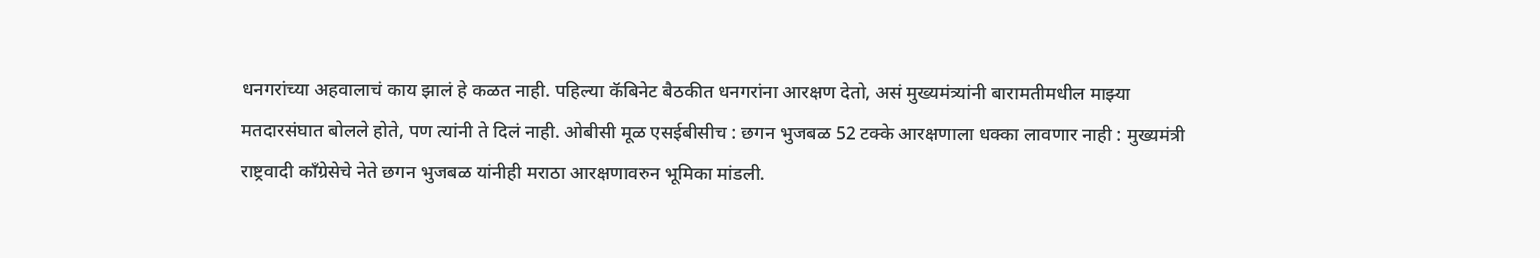धनगरांच्या अहवालाचं काय झालं हे कळत नाही. पहिल्या कॅबिनेट बैठकीत धनगरांना आरक्षण देतो, असं मुख्यमंत्र्यांनी बारामतीमधील माझ्या मतदारसंघात बोलले होते, पण त्यांनी ते दिलं नाही. ओबीसी मूळ एसईबीसीच : छगन भुजबळ 52 टक्के आरक्षणाला धक्का लावणार नाही : मुख्यमंत्री राष्ट्रवादी काँग्रेसेचे नेते छगन भुजबळ यांनीही मराठा आरक्षणावरुन भूमिका मांडली.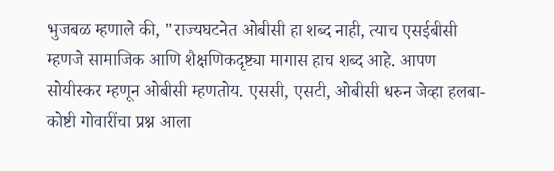भुजबळ म्हणाले की, "राज्यघटनेत ओबीसी हा शब्द नाही, त्याच एसईबीसी म्हणजे सामाजिक आणि शैक्षणिकदृष्ट्या मागास हाच शब्द आहे. आपण सोयीस्कर म्हणून ओबीसी म्हणतोय. एससी, एसटी, ओबीसी धरुन जेव्हा हलबा-कोष्टी गोवारींचा प्रश्न आला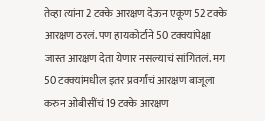तेव्हा त्यांना 2 टक्के आरक्षण देऊन एकूण 52 टक्के आरक्षण ठरलं. पण हायकोर्टाने 50 टक्क्यांपेक्षा जास्त आरक्षण देता येणार नसल्याचं सांगितलं. मग 50 टक्क्यांमधील इतर प्रवर्गांचं आरक्षण बाजूला करुन ओबीसींचं 19 टक्के आरक्षण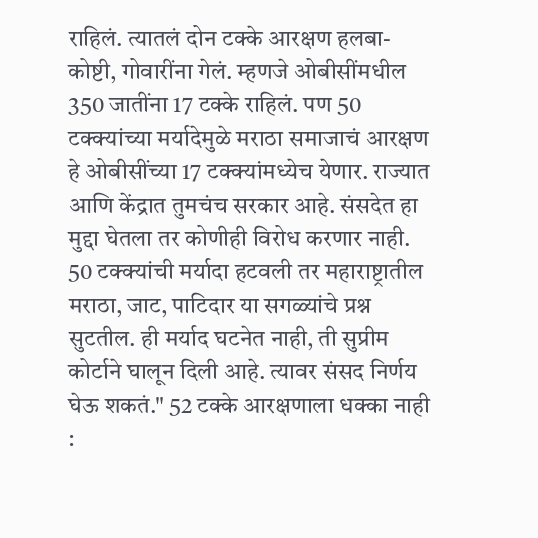राहिलं. त्यातलं दोन टक्के आरक्षण हलबा-कोष्टी, गोवारींना गेलं. म्हणजे ओबीसींमधील 350 जातींना 17 टक्के राहिलं. पण 50 टक्क्यांच्या मर्यादेमुळे मराठा समाजाचं आरक्षण हे ओबीसींच्या 17 टक्क्यांमध्येच येणार. राज्यात आणि केंद्रात तुमचंच सरकार आहे. संसदेत हा मुद्दा घेतला तर कोणीही विरोध करणार नाही. 50 टक्क्यांची मर्यादा हटवली तर महाराष्ट्रातील मराठा, जाट, पाटिदार या सगळ्यांचे प्रश्न सुटतील. ही मर्याद घटनेत नाही, ती सुप्रीम कोर्टाने घालून दिली आहे. त्यावर संसद निर्णय घेऊ शकतं." 52 टक्के आरक्षणाला धक्का नाही :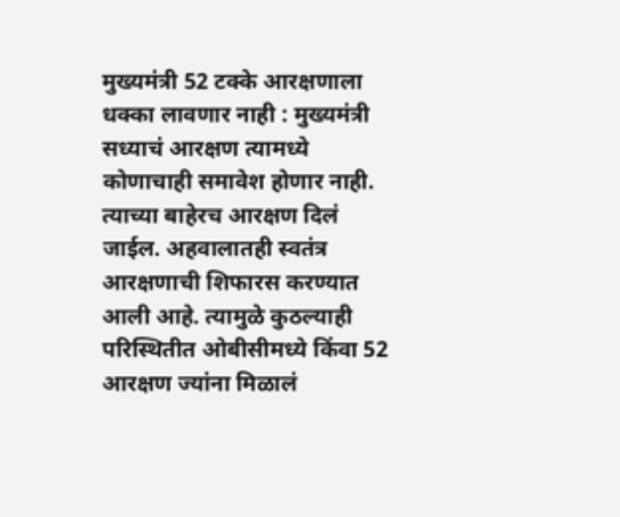मुख्यमंत्री 52 टक्के आरक्षणाला धक्का लावणार नाही : मुख्यमंत्री सध्याचं आरक्षण त्यामध्ये कोणाचाही समावेश होणार नाही. त्याच्या बाहेरच आरक्षण दिलं जाईल. अहवालातही स्वतंत्र आरक्षणाची शिफारस करण्यात आली आहे. त्यामुळे कुठल्याही परिस्थितीत ओबीसीमध्ये किंवा 52 आरक्षण ज्यांना मिळालं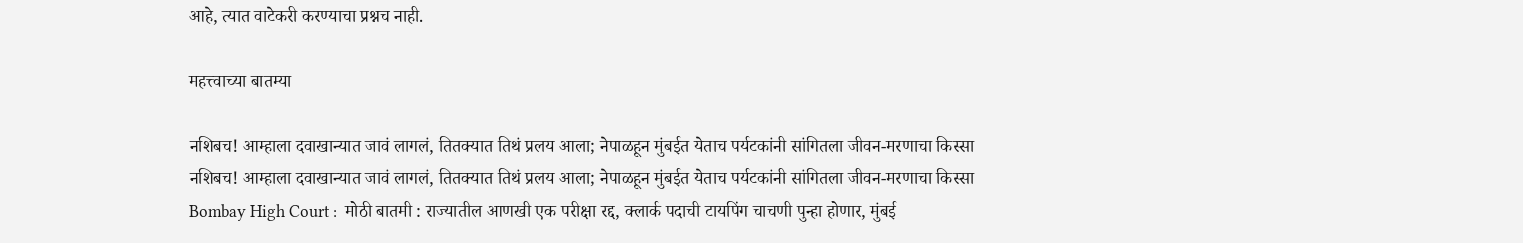आहे, त्यात वाटेकरी करण्याचा प्रश्नच नाही.

महत्त्वाच्या बातम्या

नशिबच! आम्हाला दवाखान्यात जावं लागलं, तितक्यात तिथं प्रलय आला; नेपाळहून मुंबईत येताच पर्यटकांनी सांगितला जीवन-मरणाचा किस्सा
नशिबच! आम्हाला दवाखान्यात जावं लागलं, तितक्यात तिथं प्रलय आला; नेपाळहून मुंबईत येताच पर्यटकांनी सांगितला जीवन-मरणाचा किस्सा
Bombay High Court :  मोठी बातमी : राज्यातील आणखी एक परीक्षा रद्द, क्लार्क पदाची टायपिंग चाचणी पुन्हा होणार, मुंबई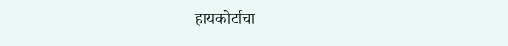हायकोर्टाचा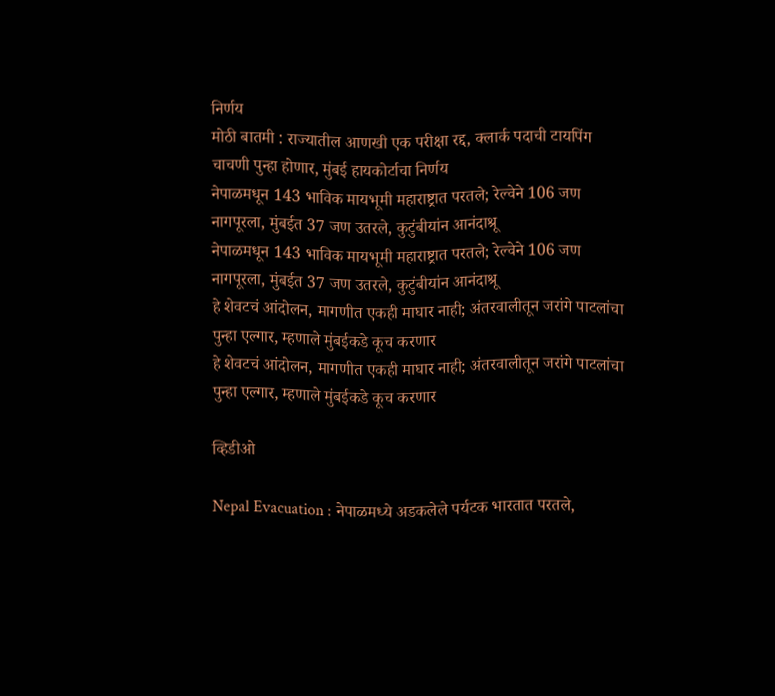निर्णय
मोठी बातमी : राज्यातील आणखी एक परीक्षा रद्द, क्लार्क पदाची टायपिंग चाचणी पुन्हा होणार, मुंबई हायकोर्टाचा निर्णय
नेपाळमधून 143 भाविक मायभूमी महाराष्ट्रात परतले; रेल्वेने 106 जण नागपूरला, मुंबईत 37 जण उतरले, कुटुंबीयांन आनंदाश्रू
नेपाळमधून 143 भाविक मायभूमी महाराष्ट्रात परतले; रेल्वेने 106 जण नागपूरला, मुंबईत 37 जण उतरले, कुटुंबीयांन आनंदाश्रू
हे शेवटचं आंदोलन, मागणीत एकही माघार नाही; अंतरवालीतून जरांगे पाटलांचा पुन्हा एल्गार, म्हणाले मुंबईकडे कूच करणार
हे शेवटचं आंदोलन, मागणीत एकही माघार नाही; अंतरवालीतून जरांगे पाटलांचा पुन्हा एल्गार, म्हणाले मुंबईकडे कूच करणार

व्हिडीओ

Nepal Evacuation : नेपाळमध्ये अडकलेले पर्यटक भारतात परतले,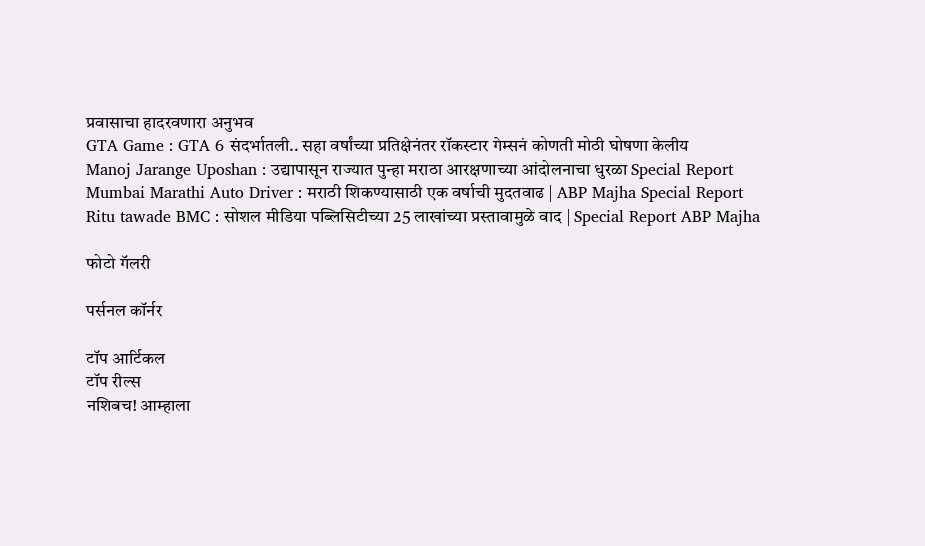प्रवासाचा हादरवणारा अनुभव
GTA Game : GTA 6 संदर्भातली.. सहा वर्षांच्या प्रतिक्षेनंतर रॉकस्टार गेम्सनं कोणती मोठी घोषणा केलीय
Manoj Jarange Uposhan : उद्यापासून राज्यात पुन्हा मराठा आरक्षणाच्या आंदोलनाचा धुरळा Special Report
Mumbai Marathi Auto Driver : मराठी शिकण्यासाठी एक वर्षाची मुदतवाढ | ABP Majha Special Report
Ritu tawade BMC : सोशल मीडिया पब्लिसिटीच्या 25 लाखांच्या प्रस्तावामुळे वाद | Special Report ABP Majha

फोटो गॅलरी

पर्सनल कॉर्नर

टॉप आर्टिकल
टॉप रील्स
नशिबच! आम्हाला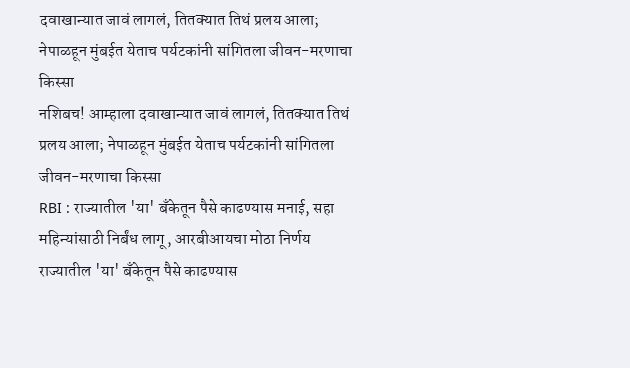दवाखान्यात जावं लागलं, तितक्यात तिथं प्रलय आला; नेपाळहून मुंबईत येताच पर्यटकांनी सांगितला जीवन-मरणाचा किस्सा
नशिबच! आम्हाला दवाखान्यात जावं लागलं, तितक्यात तिथं प्रलय आला; नेपाळहून मुंबईत येताच पर्यटकांनी सांगितला जीवन-मरणाचा किस्सा
RBI : राज्यातील 'या' बँकेतून पैसे काढण्यास मनाई, सहा महिन्यांसाठी निर्बंध लागू, आरबीआयचा मोठा निर्णय
राज्यातील 'या' बँकेतून पैसे काढण्यास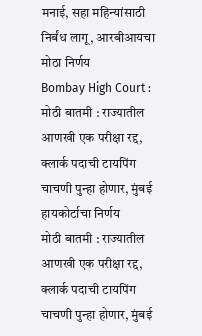मनाई, सहा महिन्यांसाठी निर्बंध लागू, आरबीआयचा मोठा निर्णय
Bombay High Court :  मोठी बातमी : राज्यातील आणखी एक परीक्षा रद्द, क्लार्क पदाची टायपिंग चाचणी पुन्हा होणार, मुंबई हायकोर्टाचा निर्णय
मोठी बातमी : राज्यातील आणखी एक परीक्षा रद्द, क्लार्क पदाची टायपिंग चाचणी पुन्हा होणार, मुंबई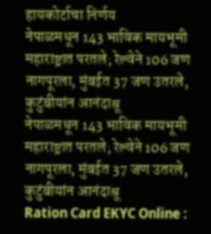हायकोर्टाचा निर्णय
नेपाळमधून 143 भाविक मायभूमी महाराष्ट्रात परतले; रेल्वेने 106 जण नागपूरला, मुंबईत 37 जण उतरले, कुटुंबीयांन आनंदाश्रू
नेपाळमधून 143 भाविक मायभूमी महाराष्ट्रात परतले; रेल्वेने 106 जण नागपूरला, मुंबईत 37 जण उतरले, कुटुंबीयांन आनंदाश्रू
Ration Card EKYC Online :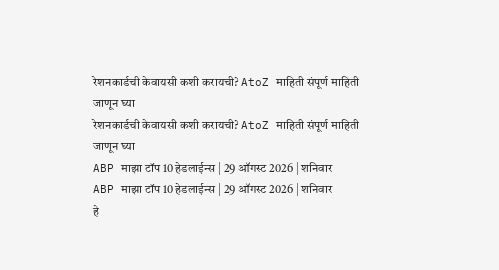रेशनकार्डची केवायसी कशी करायची? AtoZ माहिती संपूर्ण माहिती जाणून घ्या
रेशनकार्डची केवायसी कशी करायची? AtoZ माहिती संपूर्ण माहिती जाणून घ्या
ABP माझा टॉप 10 हेडलाईन्स | 29 ऑगस्ट 2026 | शनिवार
ABP माझा टॉप 10 हेडलाईन्स | 29 ऑगस्ट 2026 | शनिवार
हे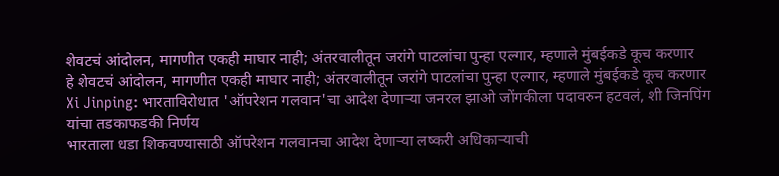शेवटचं आंदोलन, मागणीत एकही माघार नाही; अंतरवालीतून जरांगे पाटलांचा पुन्हा एल्गार, म्हणाले मुंबईकडे कूच करणार
हे शेवटचं आंदोलन, मागणीत एकही माघार नाही; अंतरवालीतून जरांगे पाटलांचा पुन्हा एल्गार, म्हणाले मुंबईकडे कूच करणार
Xi Jinping: भारताविरोधात 'ऑपरेशन गलवान'चा आदेश देणाऱ्या जनरल झाओ जोंगकीला पदावरुन हटवलं, शी जिनपिंग यांचा तडकाफडकी निर्णय
भारताला धडा शिकवण्यासाठी ऑपरेशन गलवानचा आदेश देणाऱ्या लष्करी अधिकाऱ्याची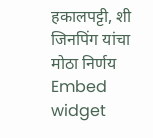हकालपट्टी, शी जिनपिंग यांचा मोठा निर्णय
Embed widget